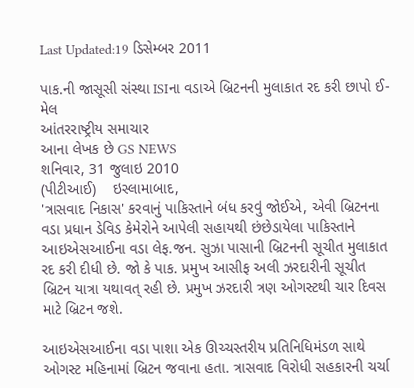Last Updated:19 ડિસેમ્બર 2011

પાક.ની જાસૂસી સંસ્થા ISIના વડાએ બ્રિટનની મુલાકાત રદ કરી છાપો ઈ-મેલ
આંતરરાષ્ટ્રીય સમાચાર
આના લેખક છે GS NEWS
શનિવાર, 31 જુલાઇ 2010
(પીટીઆઈ)    ઇસ્લામાબાદ,
'ત્રાસવાદ નિકાસ' કરવાનું પાકિસ્તાને બંધ કરવું જોઈએ, એવી બ્રિટનના વડા પ્રધાન ડેવિડ કેમેરોને આપેલી સહાયથી છંછેડાયેલા પાકિસ્તાને આઇએસઆઈના વડા લેફ.જન. સુઝા પાસાની બ્રિટનની સૂચીત મુલાકાત રદ કરી દીધી છે. જો કે પાક. પ્રમુખ આસીફ અલી ઝરદારીની સૂચીત બ્રિટન યાત્રા યથાવત્ રહી છે. પ્રમુખ ઝરદારી ત્રણ ઓગસ્ટથી ચાર દિવસ માટે બ્રિટન જશે.

આઇએસઆઈના વડા પાશા એક ઊચ્ચસ્તરીય પ્રતિનિધિમંડળ સાથે ઓગસ્ટ મહિનામાં બ્રિટન જવાના હતા. ત્રાસવાદ વિરોધી સહકારની ચર્ચા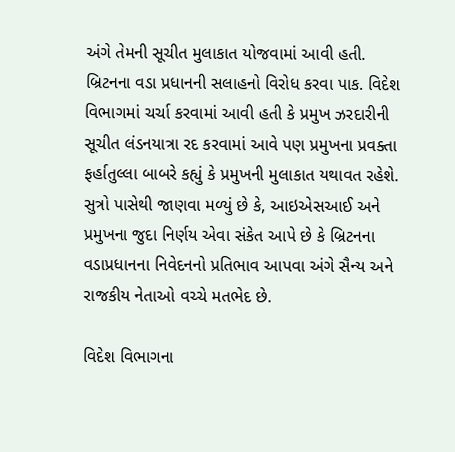અંગે તેમની સૂચીત મુલાકાત યોજવામાં આવી હતી. બ્રિટનના વડા પ્રધાનની સલાહનો વિરોધ કરવા પાક. વિદેશ વિભાગમાં ચર્ચા કરવામાં આવી હતી કે પ્રમુખ ઝરદારીની સૂચીત લંડનયાત્રા રદ કરવામાં આવે પણ પ્રમુખના પ્રવક્તા ફર્હાતુલ્લા બાબરે કહ્યું કે પ્રમુખની મુલાકાત યથાવત રહેશે. સુત્રો પાસેથી જાણવા મળ્યું છે કે, આઇએસઆઈ અને પ્રમુખના જુદા નિર્ણય એવા સંકેત આપે છે કે બ્રિટનના વડાપ્રધાનના નિવેદનનો પ્રતિભાવ આપવા અંગે સૈન્ય અને રાજકીય નેતાઓ વચ્ચે મતભેદ છે.

વિદેશ વિભાગના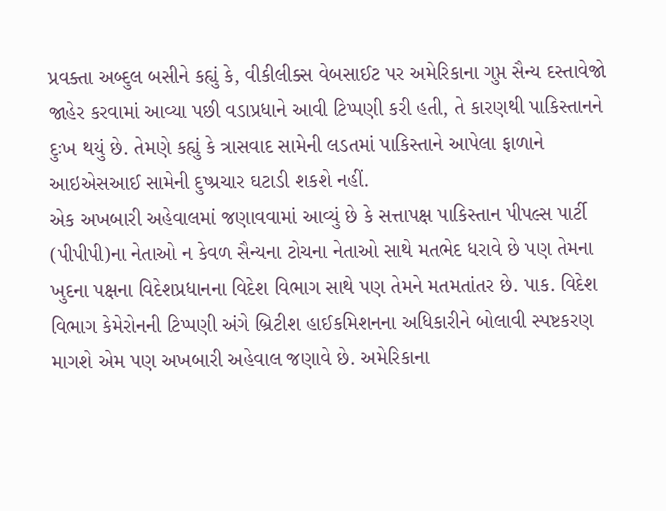પ્રવક્તા અબ્દુલ બસીને કહ્યું કે, વીકીલીક્સ વેબસાઈટ પર અમેરિકાના ગુપ્ત સૈન્ય દસ્તાવેજો જાહેર કરવામાં આવ્યા પછી વડાપ્રધાને આવી ટિપ્પણી કરી હતી, તે કારણથી પાકિસ્તાનને દુઃખ થયું છે. તેમણે કહ્યું કે ત્રાસવાદ સામેની લડતમાં પાકિસ્તાને આપેલા ફાળાને આઇએસઆઈ સામેની દુષ્પ્રચાર ઘટાડી શકશે નહીં.
એક અખબારી અહેવાલમાં જણાવવામાં આવ્યું છે કે સત્તાપક્ષ પાકિસ્તાન પીપલ્સ પાર્ટી (પીપીપી)ના નેતાઓ ન કેવળ સૈન્યના ટોચના નેતાઓ સાથે મતભેદ ધરાવે છે પણ તેમના ખુદના પક્ષના વિદેશપ્રધાનના વિદેશ વિભાગ સાથે પણ તેમને મતમતાંતર છે. પાક. વિદેશ વિભાગ કેમેરોનની ટિપ્પણી અંગે બ્રિટીશ હાઈકમિશનના અધિકારીને બોલાવી સ્પષ્ટકરણ માગશે એમ પણ અખબારી અહેવાલ જણાવે છે. અમેરિકાના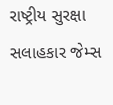રાષ્ટ્રીય સુરક્ષા સલાહકાર જેમ્સ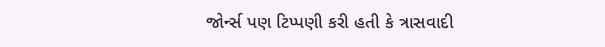જોર્ન્સ પણ ટિપ્પણી કરી હતી કે ત્રાસવાદી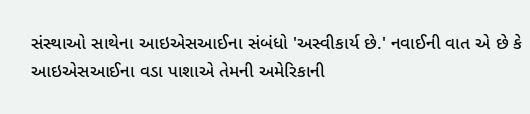સંસ્થાઓ સાથેના આઇએસઆઈના સંબંધો 'અસ્વીકાર્ય છે.' નવાઈની વાત એ છે કે આઇએસઆઈના વડા પાશાએ તેમની અમેરિકાની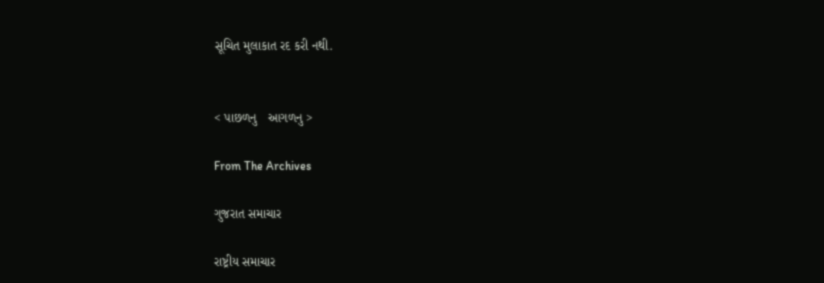સૂચિત મુલાકાત રદ કરી નથી.


< પાછળનુ   આગળનુ >

From The Archives

ગુજરાત સમાચાર

રાષ્ટ્રીય સમાચાર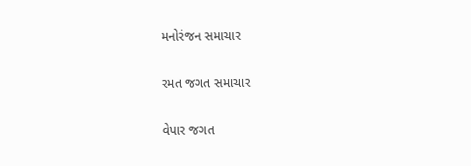મનોરંજન સમાચાર

રમત જગત સમાચાર

વેપાર જગત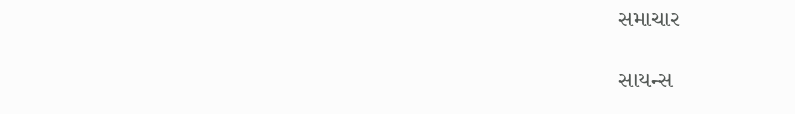સમાચાર

સાયન્સ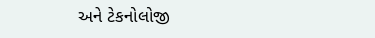અને ટેકનોલોજી